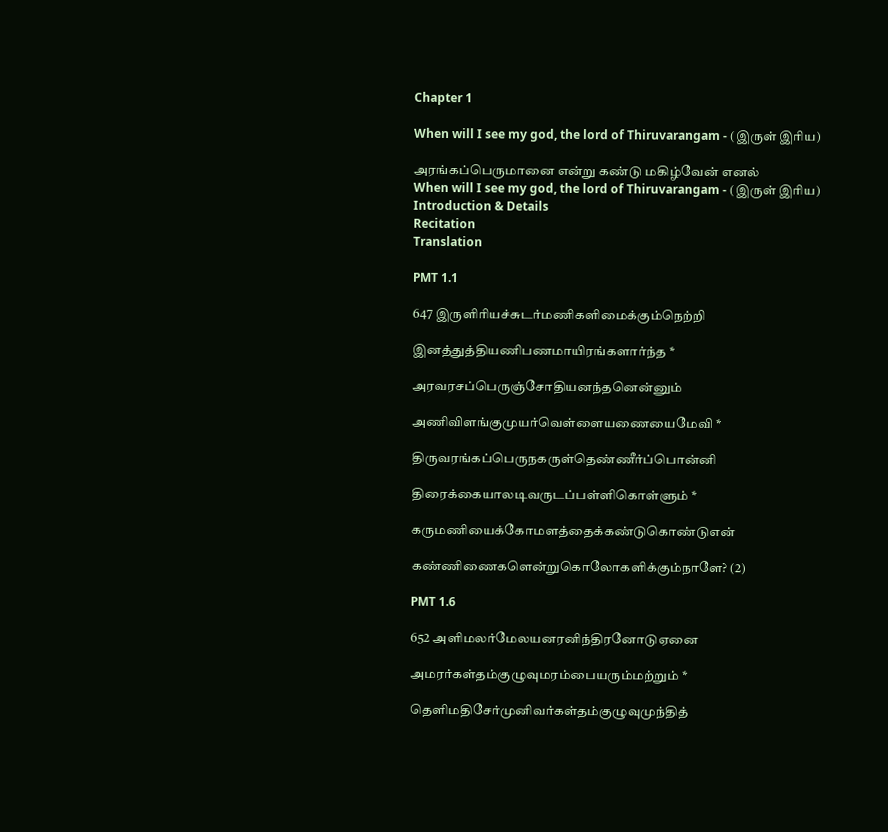Chapter 1

When will I see my god, the lord of Thiruvarangam - (இருள் இரிய)

அரங்கப்பெருமானை என்று கண்டு மகிழ்வேன் எனல்
When will I see my god, the lord of Thiruvarangam - (இருள் இரிய)
Introduction & Details
Recitation
Translation

PMT 1.1

647 இருளிரியச்சுடர்மணிகளிமைக்கும்நெற்றி

இனத்துத்தியணிபணமாயிரங்களார்ந்த *

அரவரசப்பெருஞ்சோதியனந்தனென்னும்

அணிவிளங்குமுயர்வெள்ளையணையைமேவி *

திருவரங்கப்பெருநகருள்தெண்ணீர்ப்பொன்னி

திரைக்கையாலடிவருடப்பள்ளிகொள்ளும் *

கருமணியைக்கோமளத்தைக்கண்டுகொண்டுஎன்

கண்ணிணைகளென்றுகொலோகளிக்கும்நாளே? (2)

PMT 1.6

652 அளிமலர்மேலயனரனிந்திரனோடுஏனை

அமரர்கள்தம்குழுவுமரம்பையரும்மற்றும் *

தெளிமதிசேர்முனிவர்கள்தம்குழுவுமுந்தித்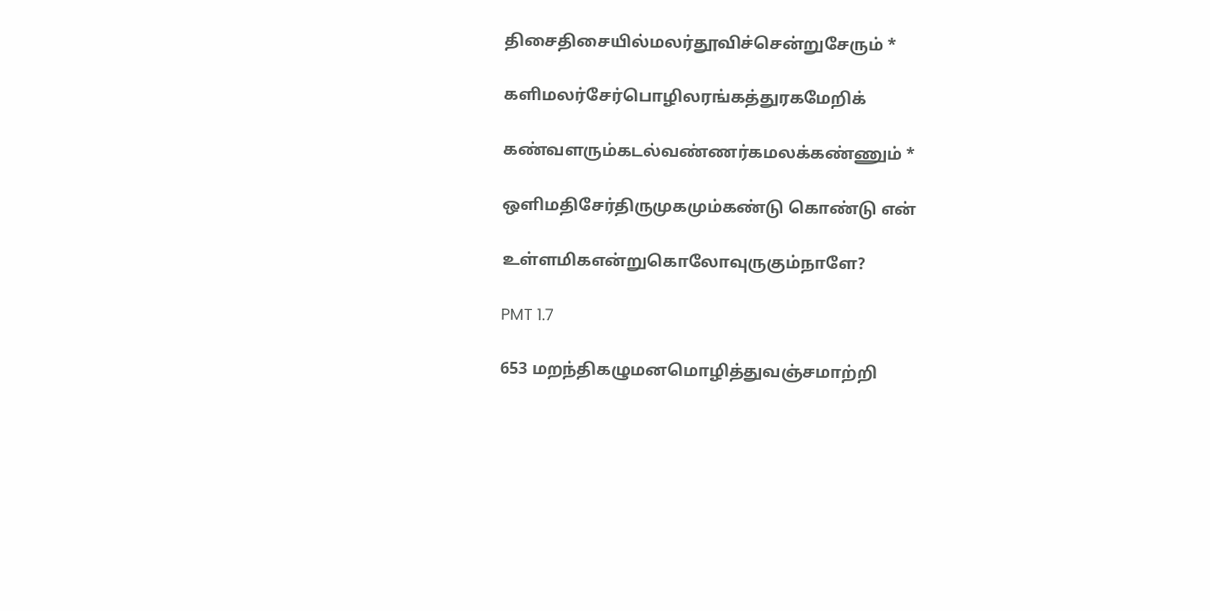திசைதிசையில்மலர்தூவிச்சென்றுசேரும் *

களிமலர்சேர்பொழிலரங்கத்துரகமேறிக்

கண்வளரும்கடல்வண்ணர்கமலக்கண்ணும் *

ஒளிமதிசேர்திருமுகமும்கண்டு கொண்டு என்

உள்ளமிகஎன்றுகொலோவுருகும்நாளே?

PMT 1.7

653 மறந்திகழுமனமொழித்துவஞ்சமாற்றி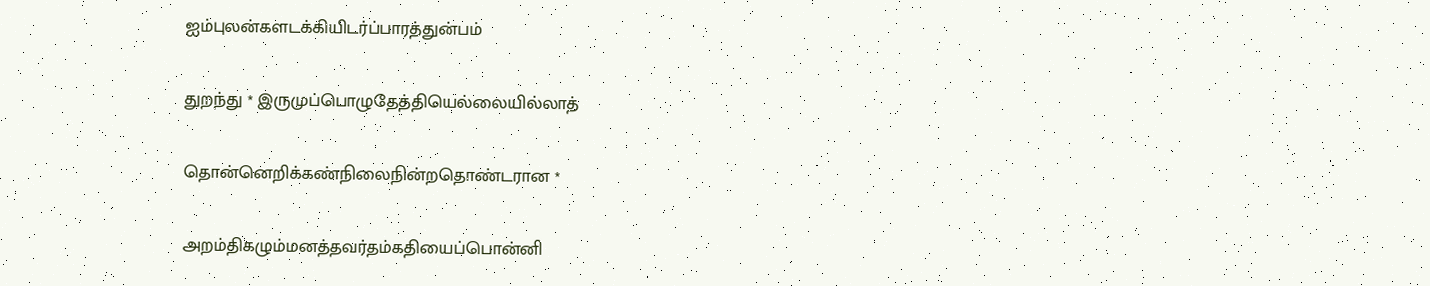ஐம்புலன்களடக்கியிடர்ப்பாரத்துன்பம்

துறந்து * இருமுப்பொழுதேத்தியெல்லையில்லாத்

தொன்னெறிக்கண்நிலைநின்றதொண்டரான *

அறம்திகழும்மனத்தவர்தம்கதியைப்பொன்னி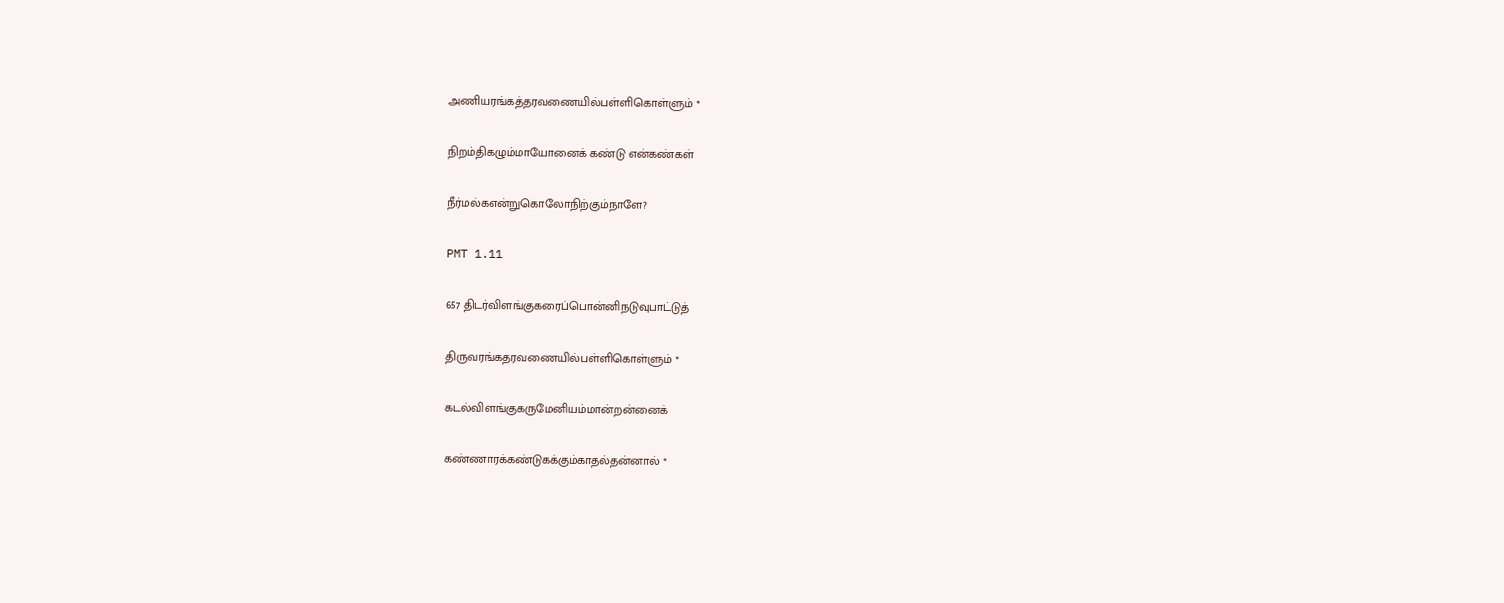அணியரங்கத்தரவணையில்பள்ளிகொள்ளும் *

நிறம்திகழும்மாயோனைக் கண்டு என்கண்கள்

நீர்மல்கஎன்றுகொலோநிற்கும்நாளே?

PMT 1.11

657 திடர்விளங்குகரைப்பொன்னிநடுவுபாட்டுத்

திருவரங்கதரவணையில்பள்ளிகொள்ளும் *

கடல்விளங்குகருமேனியம்மான்றன்னைக்

கண்ணாரக்கண்டுகக்கும்காதல்தன்னால் *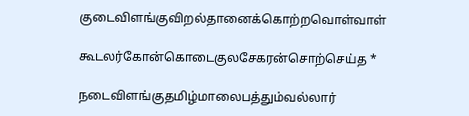குடைவிளங்குவிறல்தானைக்கொற்றவொள்வாள்

கூடலர்கோன்கொடைகுலசேகரன்சொற்செய்த *

நடைவிளங்குதமிழ்மாலைபத்தும்வல்லார்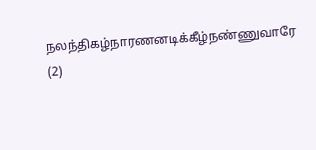நலந்திகழ்நாரணனடிக்கீழ்நண்ணுவாரே (2)